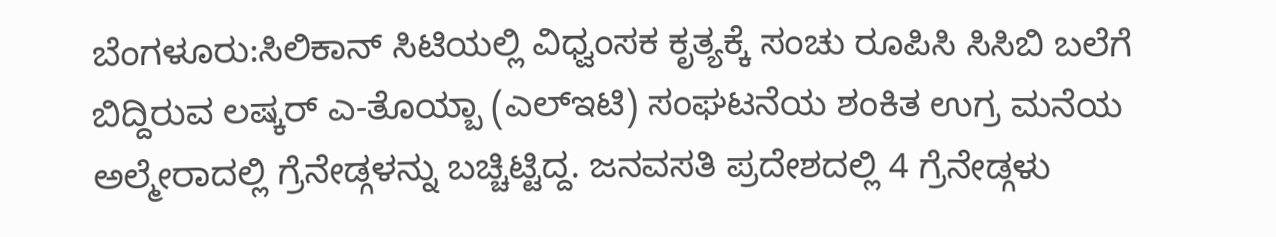ಬೆಂಗಳೂರು:ಸಿಲಿಕಾನ್ ಸಿಟಿಯಲ್ಲಿ ವಿಧ್ವಂಸಕ ಕೃತ್ಯಕ್ಕೆ ಸಂಚು ರೂಪಿಸಿ ಸಿಸಿಬಿ ಬಲೆಗೆ ಬಿದ್ದಿರುವ ಲಷ್ಕರ್ ಎ-ತೊಯ್ಬಾ (ಎಲ್ಇಟಿ) ಸಂಘಟನೆಯ ಶಂಕಿತ ಉಗ್ರ ಮನೆಯ ಅಲ್ಮೇರಾದಲ್ಲಿ ಗ್ರೆನೇಡ್ಗಳನ್ನು ಬಚ್ಚಿಟ್ಟಿದ್ದ. ಜನವಸತಿ ಪ್ರದೇಶದಲ್ಲಿ 4 ಗ್ರೆನೇಡ್ಗಳು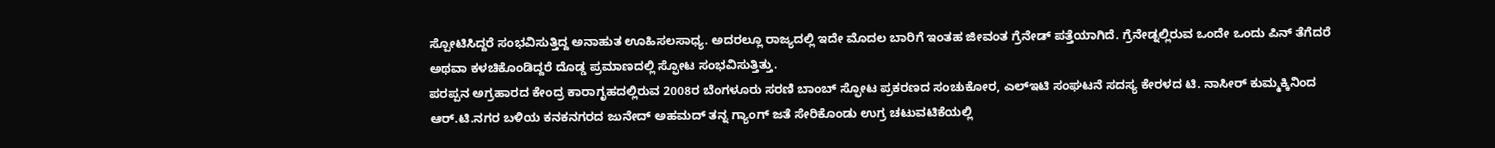ಸ್ಪೋಟಿಸಿದ್ದರೆ ಸಂಭವಿಸುತ್ತಿದ್ದ ಅನಾಹುತ ಊಹಿಸಲಸಾಧ್ಯ. ಅದರಲ್ಲೂ ರಾಜ್ಯದಲ್ಲಿ ಇದೇ ಮೊದಲ ಬಾರಿಗೆ ಇಂತಹ ಜೀವಂತ ಗ್ರೆನೇಡ್ ಪತ್ತೆಯಾಗಿದೆ. ಗ್ರೆನೇಡ್ನಲ್ಲಿರುವ ಒಂದೇ ಒಂದು ಪಿನ್ ತೆಗೆದರೆ ಅಥವಾ ಕಳಚಿಕೊಂಡಿದ್ದರೆ ದೊಡ್ಡ ಪ್ರಮಾಣದಲ್ಲಿ ಸ್ಫೋಟ ಸಂಭವಿಸುತ್ತಿತ್ತು.
ಪರಪ್ಪನ ಅಗ್ರಹಾರದ ಕೇಂದ್ರ ಕಾರಾಗೃಹದಲ್ಲಿರುವ 2008ರ ಬೆಂಗಳೂರು ಸರಣಿ ಬಾಂಬ್ ಸ್ಫೋಟ ಪ್ರಕರಣದ ಸಂಚುಕೋರ, ಎಲ್ಇಟಿ ಸಂಘಟನೆ ಸದಸ್ಯ ಕೇರಳದ ಟಿ. ನಾಸೀರ್ ಕುಮ್ಮಕ್ಕಿನಿಂದ ಆರ್.ಟಿ.ನಗರ ಬಳಿಯ ಕನಕನಗರದ ಜುನೇದ್ ಅಹಮದ್ ತನ್ನ ಗ್ಯಾಂಗ್ ಜತೆ ಸೇರಿಕೊಂಡು ಉಗ್ರ ಚಟುವಟಿಕೆಯಲ್ಲಿ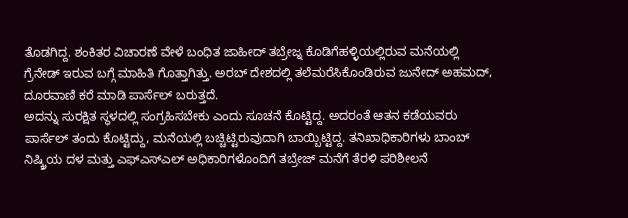ತೊಡಗಿದ್ದ. ಶಂಕಿತರ ವಿಚಾರಣೆ ವೇಳೆ ಬಂಧಿತ ಜಾಹೀದ್ ತಬ್ರೇಜ್ನ ಕೊಡಿಗೆಹಳ್ಳಿಯಲ್ಲಿರುವ ಮನೆಯಲ್ಲಿ ಗ್ರೆನೇಡ್ ಇರುವ ಬಗ್ಗೆ ಮಾಹಿತಿ ಗೊತ್ತಾಗಿತ್ತು. ಅರಬ್ ದೇಶದಲ್ಲಿ ತಲೆಮರೆಸಿಕೊಂಡಿರುವ ಜುನೇದ್ ಅಹಮದ್, ದೂರವಾಣಿ ಕರೆ ಮಾಡಿ ಪಾರ್ಸೆಲ್ ಬರುತ್ತದೆ.
ಅದನ್ನು ಸುರಕ್ಷಿತ ಸ್ಥಳದಲ್ಲಿ ಸಂಗ್ರಹಿಸಬೇಕು ಎಂದು ಸೂಚನೆ ಕೊಟ್ಟಿದ್ದ. ಅದರಂತೆ ಆತನ ಕಡೆಯವರು ಪಾರ್ಸೆಲ್ ತಂದು ಕೊಟ್ಟಿದ್ದು, ಮನೆಯಲ್ಲಿ ಬಚ್ಚಿಟ್ಟಿರುವುದಾಗಿ ಬಾಯ್ಬಿಟ್ಟಿದ್ದ. ತನಿಖಾಧಿಕಾರಿಗಳು ಬಾಂಬ್ ನಿಷ್ಕ್ರಿಯ ದಳ ಮತ್ತು ಎಫ್ಎಸ್ಎಲ್ ಅಧಿಕಾರಿಗಳೊಂದಿಗೆ ತಬ್ರೇಜ್ ಮನೆಗೆ ತೆರಳಿ ಪರಿಶೀಲನೆ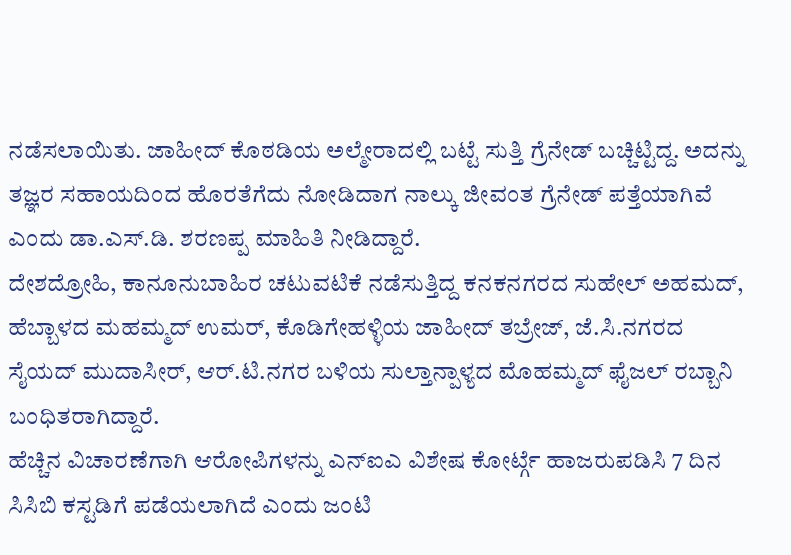ನಡೆಸಲಾಯಿತು. ಜಾಹೀದ್ ಕೊಠಡಿಯ ಅಲ್ಮೇರಾದಲ್ಲಿ ಬಟ್ಟೆ ಸುತ್ತಿ ಗ್ರೆನೇಡ್ ಬಚ್ಚಿಟ್ಟಿದ್ದ. ಅದನ್ನು ತಜ್ಞರ ಸಹಾಯದಿಂದ ಹೊರತೆಗೆದು ನೋಡಿದಾಗ ನಾಲ್ಕು ಜೀವಂತ ಗ್ರೆನೇಡ್ ಪತ್ತೆಯಾಗಿವೆ ಎಂದು ಡಾ.ಎಸ್.ಡಿ. ಶರಣಪ್ಪ ಮಾಹಿತಿ ನೀಡಿದ್ದಾರೆ.
ದೇಶದ್ರೋಹಿ, ಕಾನೂನುಬಾಹಿರ ಚಟುವಟಿಕೆ ನಡೆಸುತ್ತಿದ್ದ ಕನಕನಗರದ ಸುಹೇಲ್ ಅಹಮದ್, ಹೆಬ್ಬಾಳದ ಮಹಮ್ಮದ್ ಉಮರ್, ಕೊಡಿಗೇಹಳ್ಳಿಯ ಜಾಹೀದ್ ತಬ್ರೇಜ್, ಜೆ.ಸಿ.ನಗರದ ಸೈಯದ್ ಮುದಾಸೀರ್, ಆರ್.ಟಿ.ನಗರ ಬಳಿಯ ಸುಲ್ತಾನ್ಪಾಳ್ಯದ ಮೊಹಮ್ಮದ್ ಫೈಜಲ್ ರಬ್ಬಾನಿ ಬಂಧಿತರಾಗಿದ್ದಾರೆ.
ಹೆಚ್ಚಿನ ವಿಚಾರಣೆಗಾಗಿ ಆರೋಪಿಗಳನ್ನು ಎನ್ಐಎ ವಿಶೇಷ ಕೋರ್ಟ್ಗೆ ಹಾಜರುಪಡಿಸಿ 7 ದಿನ ಸಿಸಿಬಿ ಕಸ್ಟಡಿಗೆ ಪಡೆಯಲಾಗಿದೆ ಎಂದು ಜಂಟಿ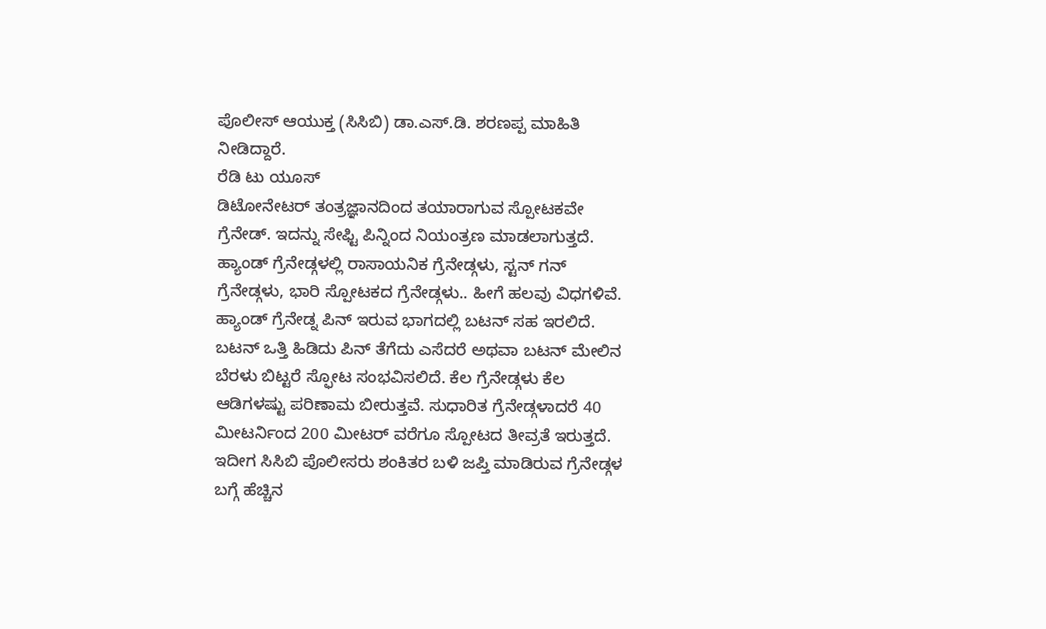ಪೊಲೀಸ್ ಆಯುಕ್ತ (ಸಿಸಿಬಿ) ಡಾ.ಎಸ್.ಡಿ. ಶರಣಪ್ಪ ಮಾಹಿತಿ ನೀಡಿದ್ದಾರೆ.
ರೆಡಿ ಟು ಯೂಸ್
ಡಿಟೋನೇಟರ್ ತಂತ್ರಜ್ಞಾನದಿಂದ ತಯಾರಾಗುವ ಸ್ಪೋಟಕವೇ ಗ್ರೆನೇಡ್. ಇದನ್ನು ಸೇಫ್ಟಿ ಪಿನ್ನಿಂದ ನಿಯಂತ್ರಣ ಮಾಡಲಾಗುತ್ತದೆ. ಹ್ಯಾಂಡ್ ಗ್ರೆನೇಡ್ಗಳಲ್ಲಿ ರಾಸಾಯನಿಕ ಗ್ರೆನೇಡ್ಗಳು, ಸ್ಟನ್ ಗನ್ ಗ್ರೆನೇಡ್ಗಳು, ಭಾರಿ ಸ್ಪೋಟಕದ ಗ್ರೆನೇಡ್ಗಳು.. ಹೀಗೆ ಹಲವು ವಿಧಗಳಿವೆ. ಹ್ಯಾಂಡ್ ಗ್ರೆನೇಡ್ನ ಪಿನ್ ಇರುವ ಭಾಗದಲ್ಲಿ ಬಟನ್ ಸಹ ಇರಲಿದೆ. ಬಟನ್ ಒತ್ತಿ ಹಿಡಿದು ಪಿನ್ ತೆಗೆದು ಎಸೆದರೆ ಅಥವಾ ಬಟನ್ ಮೇಲಿನ ಬೆರಳು ಬಿಟ್ಟರೆ ಸ್ಫೋಟ ಸಂಭವಿಸಲಿದೆ. ಕೆಲ ಗ್ರೆನೇಡ್ಗಳು ಕೆಲ ಆಡಿಗಳಷ್ಟು ಪರಿಣಾಮ ಬೀರುತ್ತವೆ. ಸುಧಾರಿತ ಗ್ರೆನೇಡ್ಗಳಾದರೆ 40 ಮೀಟರ್ನಿಂದ 200 ಮೀಟರ್ ವರೆಗೂ ಸ್ಪೋಟದ ತೀವ್ರತೆ ಇರುತ್ತದೆ. ಇದೀಗ ಸಿಸಿಬಿ ಪೊಲೀಸರು ಶಂಕಿತರ ಬಳಿ ಜಪ್ತಿ ಮಾಡಿರುವ ಗ್ರೆನೇಡ್ಗಳ ಬಗ್ಗೆ ಹೆಚ್ಚಿನ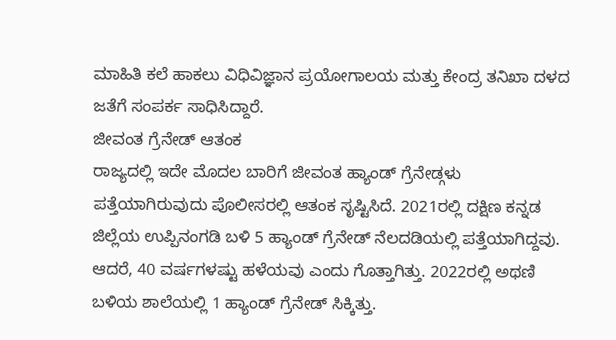ಮಾಹಿತಿ ಕಲೆ ಹಾಕಲು ವಿಧಿವಿಜ್ಞಾನ ಪ್ರಯೋಗಾಲಯ ಮತ್ತು ಕೇಂದ್ರ ತನಿಖಾ ದಳದ ಜತೆಗೆ ಸಂಪರ್ಕ ಸಾಧಿಸಿದ್ದಾರೆ.
ಜೀವಂತ ಗ್ರೆನೇಡ್ ಆತಂಕ
ರಾಜ್ಯದಲ್ಲಿ ಇದೇ ಮೊದಲ ಬಾರಿಗೆ ಜೀವಂತ ಹ್ಯಾಂಡ್ ಗ್ರೆನೇಡ್ಗಳು ಪತ್ತೆಯಾಗಿರುವುದು ಪೊಲೀಸರಲ್ಲಿ ಆತಂಕ ಸೃಷ್ಟಿಸಿದೆ. 2021ರಲ್ಲಿ ದಕ್ಷಿಣ ಕನ್ನಡ ಜಿಲ್ಲೆಯ ಉಪ್ಪಿನಂಗಡಿ ಬಳಿ 5 ಹ್ಯಾಂಡ್ ಗ್ರೆನೇಡ್ ನೆಲದಡಿಯಲ್ಲಿ ಪತ್ತೆಯಾಗಿದ್ದವು. ಆದರೆ, 40 ವರ್ಷಗಳಷ್ಟು ಹಳೆಯವು ಎಂದು ಗೊತ್ತಾಗಿತ್ತು. 2022ರಲ್ಲಿ ಅಥಣಿ ಬಳಿಯ ಶಾಲೆಯಲ್ಲಿ 1 ಹ್ಯಾಂಡ್ ಗ್ರೆನೇಡ್ ಸಿಕ್ಕಿತ್ತು.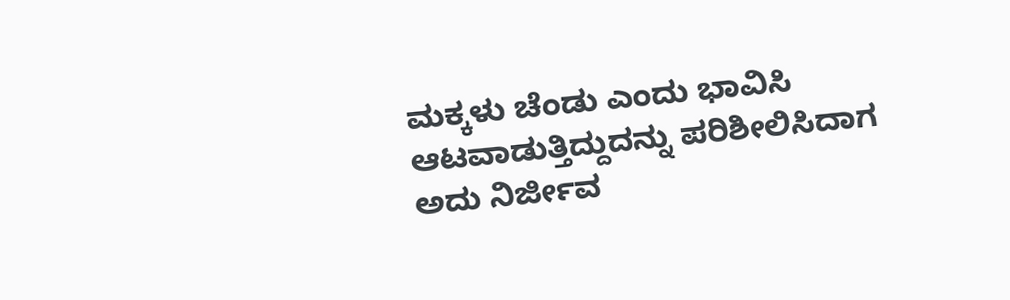ಮಕ್ಕಳು ಚೆಂಡು ಎಂದು ಭಾವಿಸಿ ಆಟವಾಡುತ್ತಿದ್ದುದನ್ನು ಪರಿಶೀಲಿಸಿದಾಗ ಅದು ನಿರ್ಜೀವ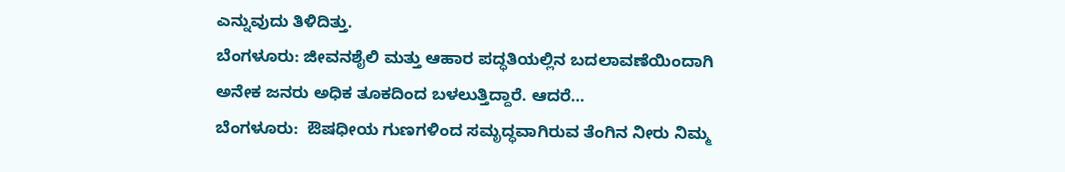ಎನ್ನುವುದು ತಿಳಿದಿತ್ತು.
ಬೆಂಗಳೂರು: ಜೀವನಶೈಲಿ ಮತ್ತು ಆಹಾರ ಪದ್ಧತಿಯಲ್ಲಿನ ಬದಲಾವಣೆಯಿಂದಾಗಿ ಅನೇಕ ಜನರು ಅಧಿಕ ತೂಕದಿಂದ ಬಳಲುತ್ತಿದ್ದಾರೆ. ಆದರೆ…
ಬೆಂಗಳೂರು:  ಔಷಧೀಯ ಗುಣಗಳಿಂದ ಸಮೃದ್ಧವಾಗಿರುವ ತೆಂಗಿನ ನೀರು ನಿಮ್ಮ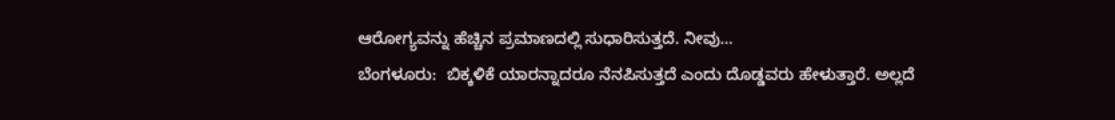ಆರೋಗ್ಯವನ್ನು ಹೆಚ್ಚಿನ ಪ್ರಮಾಣದಲ್ಲಿ ಸುಧಾರಿಸುತ್ತದೆ. ನೀವು…
ಬೆಂಗಳೂರು:  ಬಿಕ್ಕಳಿಕೆ ಯಾರನ್ನಾದರೂ ನೆನಪಿಸುತ್ತದೆ ಎಂದು ದೊಡ್ಡವರು ಹೇಳುತ್ತಾರೆ. ಅಲ್ಲದೆ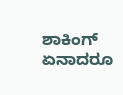ಶಾಕಿಂಗ್ ಏನಾದರೂ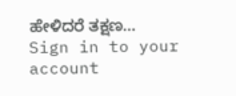ಹೇಳಿದರೆ ತಕ್ಷಣ…
Sign in to your account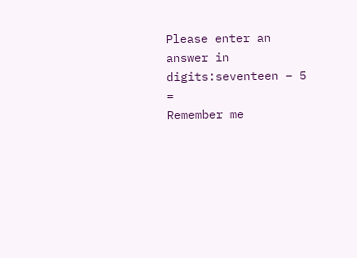Please enter an answer in digits:seventeen − 5 =
Remember me